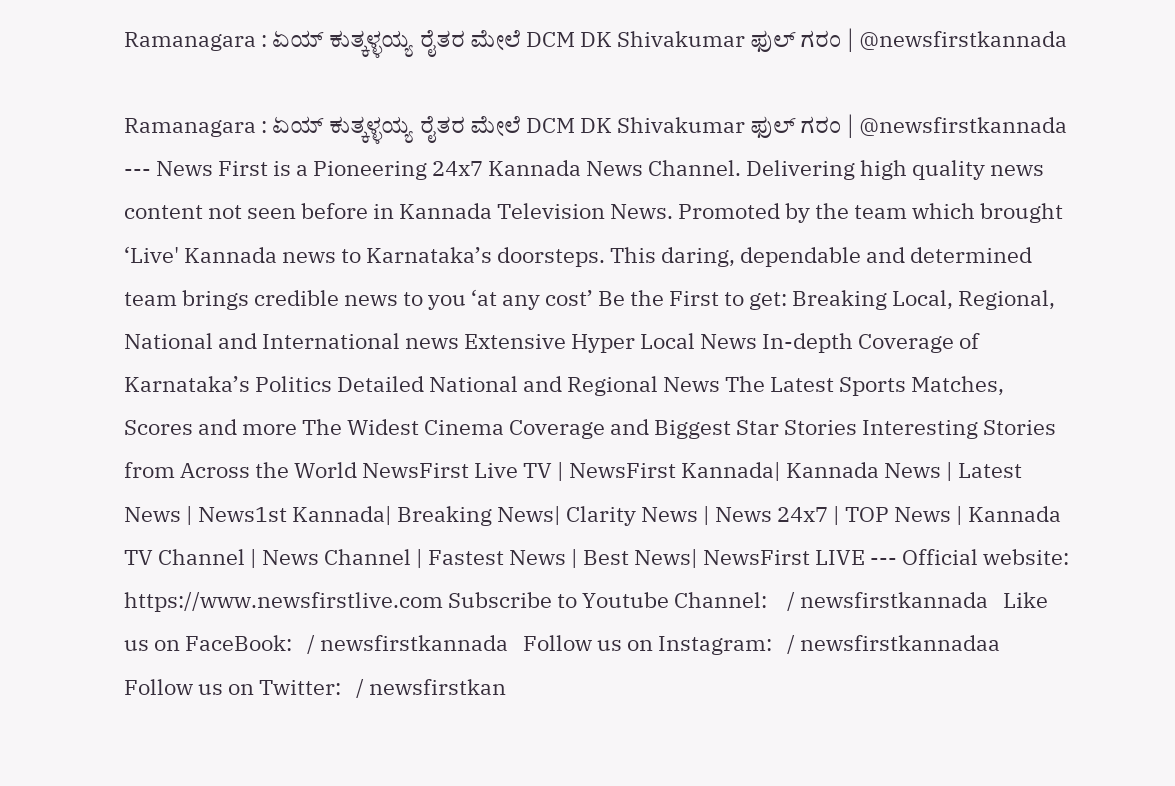Ramanagara : ಏಯ್ ಕುತ್ಕಳ್ಳಯ್ಯ ರೈತರ ಮೇಲೆ DCM DK Shivakumar ಫುಲ್ ಗರಂ | @newsfirstkannada

Ramanagara : ಏಯ್ ಕುತ್ಕಳ್ಳಯ್ಯ ರೈತರ ಮೇಲೆ DCM DK Shivakumar ಫುಲ್ ಗರಂ | @newsfirstkannada --- News First is a Pioneering 24x7 Kannada News Channel. Delivering high quality news content not seen before in Kannada Television News. Promoted by the team which brought ‘Live' Kannada news to Karnataka’s doorsteps. This daring, dependable and determined team brings credible news to you ‘at any cost’ Be the First to get: Breaking Local, Regional, National and International news Extensive Hyper Local News In-depth Coverage of Karnataka’s Politics Detailed National and Regional News The Latest Sports Matches, Scores and more The Widest Cinema Coverage and Biggest Star Stories Interesting Stories from Across the World NewsFirst Live TV | NewsFirst Kannada| Kannada News | Latest News | News1st Kannada| Breaking News| Clarity News | News 24x7 | TOP News | Kannada TV Channel | News Channel | Fastest News | Best News| NewsFirst LIVE --- Official website: https://www.newsfirstlive.com Subscribe to Youtube Channel:    / newsfirstkannada   Like us on FaceBook:   / newsfirstkannada   Follow us on Instagram:   / newsfirstkannadaa   Follow us on Twitter:   / newsfirstkan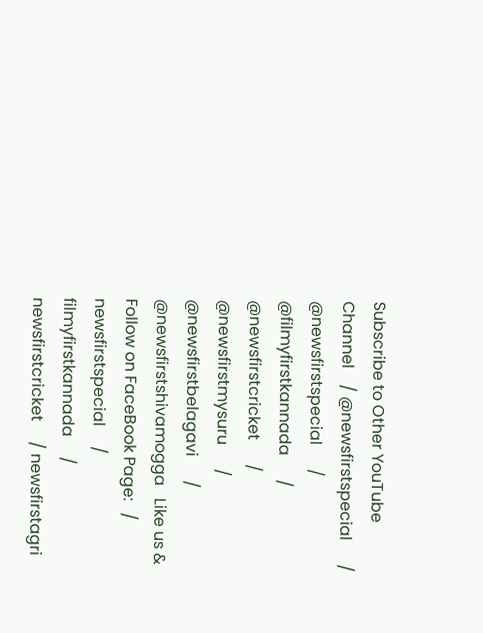Subscribe to Other YouTube Channel    / @newsfirstspecial      / @newsfirstspecial      / @filmyfirstkannada      / @newsfirstcricket      / @newsfirstmysuru      / @newsfirstbelagavi      / @newsfirstshivamogga   Like us & Follow on FaceBook Page:   / newsfirstspecial     / filmyfirstkannada     / newsfirstcricket     / newsfirstagri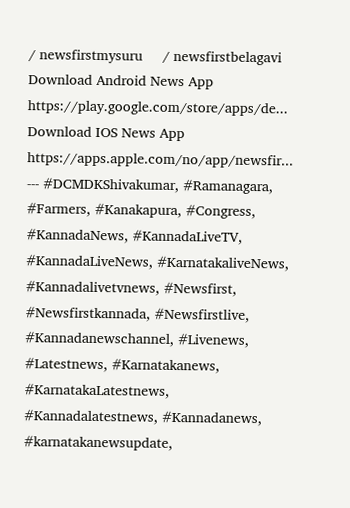/ newsfirstmysuru     / newsfirstbelagavi   Download Android News App https://play.google.com/store/apps/de... Download IOS News App https://apps.apple.com/no/app/newsfir... --- #DCMDKShivakumar, #Ramanagara, #Farmers, #Kanakapura, #Congress, #KannadaNews, #KannadaLiveTV, #KannadaLiveNews, #KarnatakaliveNews, #Kannadalivetvnews, #Newsfirst, #Newsfirstkannada, #Newsfirstlive, #Kannadanewschannel, #Livenews, #Latestnews, #Karnatakanews, #KarnatakaLatestnews, #Kannadalatestnews, #Kannadanews, #karnatakanewsupdate,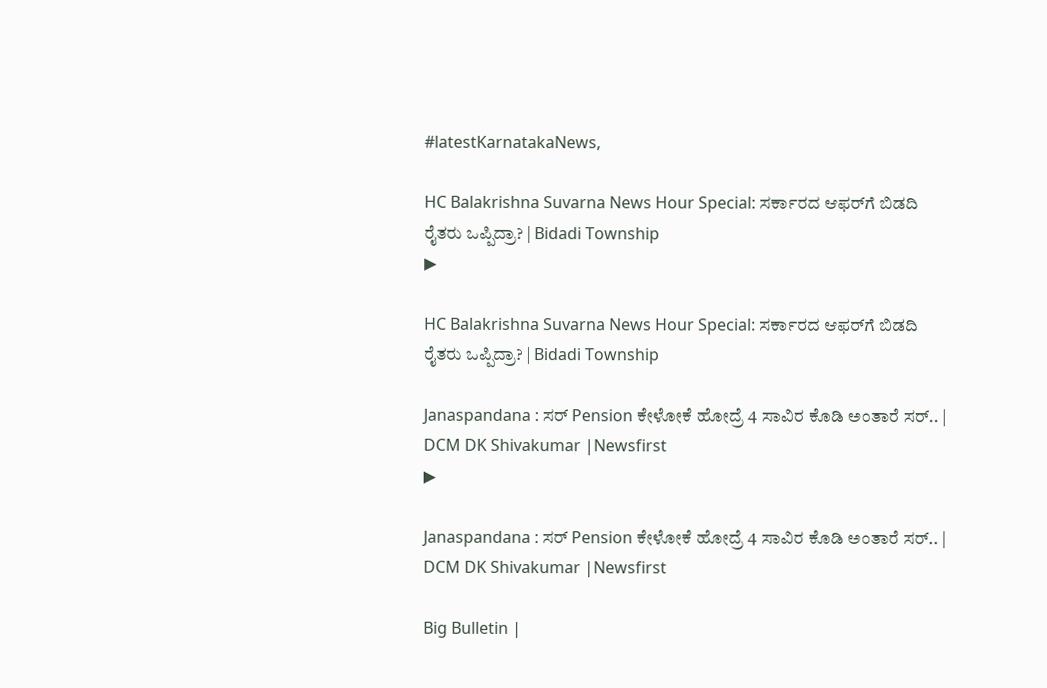#latestKarnatakaNews,

HC Balakrishna Suvarna News Hour Special: ಸರ್ಕಾರದ ಆಫರ್‌ಗೆ ಬಿಡದಿ ರೈತರು ಒಪ್ಪಿದ್ರಾ? | Bidadi Township
▶

HC Balakrishna Suvarna News Hour Special: ಸರ್ಕಾರದ ಆಫರ್‌ಗೆ ಬಿಡದಿ ರೈತರು ಒಪ್ಪಿದ್ರಾ? | Bidadi Township

Janaspandana : ಸರ್ Pension ಕೇಳೋಕೆ ಹೋದ್ರೆ 4 ಸಾವಿರ ಕೊಡಿ ಅಂತಾರೆ ಸರ್.. | DCM DK Shivakumar |Newsfirst
▶

Janaspandana : ಸರ್ Pension ಕೇಳೋಕೆ ಹೋದ್ರೆ 4 ಸಾವಿರ ಕೊಡಿ ಅಂತಾರೆ ಸರ್.. | DCM DK Shivakumar |Newsfirst

Big Bulletin |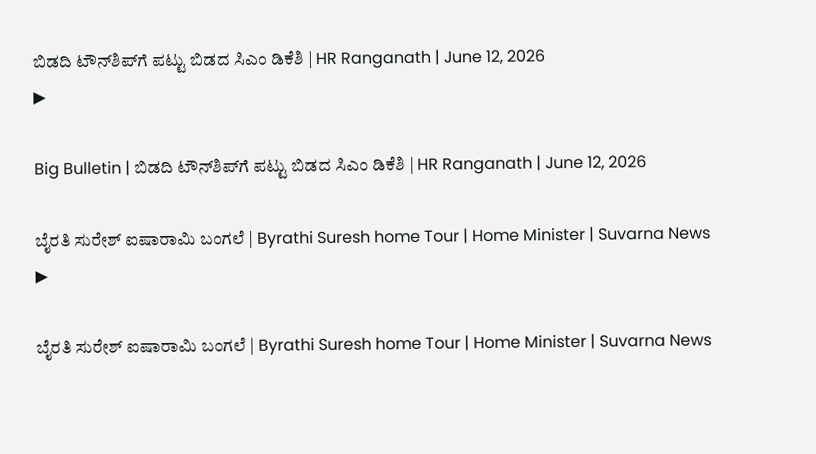ಬಿಡದಿ ಟೌನ್‌ಶಿಪ್‌ಗೆ ಪಟ್ಟು ಬಿಡದ ಸಿಎಂ ಡಿಕೆಶಿ | HR Ranganath | June 12, 2026
▶

Big Bulletin | ಬಿಡದಿ ಟೌನ್‌ಶಿಪ್‌ಗೆ ಪಟ್ಟು ಬಿಡದ ಸಿಎಂ ಡಿಕೆಶಿ | HR Ranganath | June 12, 2026

ಬೈರತಿ ಸುರೇಶ್ ಐಷಾರಾಮಿ ಬಂಗಲೆ | Byrathi Suresh home Tour | Home Minister | Suvarna News
▶

ಬೈರತಿ ಸುರೇಶ್ ಐಷಾರಾಮಿ ಬಂಗಲೆ | Byrathi Suresh home Tour | Home Minister | Suvarna News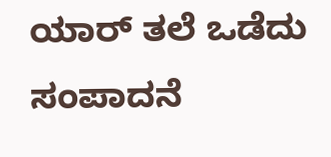ಯಾರ್ ತಲೆ ಒಡೆದು ಸಂಪಾದನೆ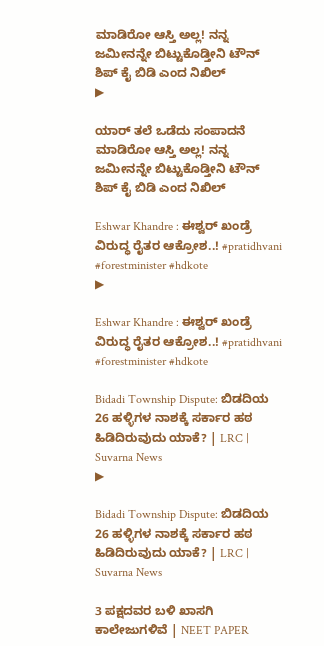ಮಾಡಿರೋ ಆಸ್ತಿ ಅಲ್ಲ! ನನ್ನ ಜಮೀನನ್ನೇ ಬಿಟ್ಟುಕೊಡ್ತೀನಿ ಟೌನ್ ಶಿಪ್ ಕೈ ಬಿಡಿ ಎಂದ ನಿಖಿಲ್
▶

ಯಾರ್ ತಲೆ ಒಡೆದು ಸಂಪಾದನೆ ಮಾಡಿರೋ ಆಸ್ತಿ ಅಲ್ಲ! ನನ್ನ ಜಮೀನನ್ನೇ ಬಿಟ್ಟುಕೊಡ್ತೀನಿ ಟೌನ್ ಶಿಪ್ ಕೈ ಬಿಡಿ ಎಂದ ನಿಖಿಲ್

Eshwar Khandre : ಈಶ್ವರ್ ಖಂಡ್ರೆ ವಿರುದ್ಧ ರೈತರ ಆಕ್ರೋಶ..! #pratidhvani #forestminister #hdkote
▶

Eshwar Khandre : ಈಶ್ವರ್ ಖಂಡ್ರೆ ವಿರುದ್ಧ ರೈತರ ಆಕ್ರೋಶ..! #pratidhvani #forestminister #hdkote

Bidadi Township Dispute: ಬಿಡದಿಯ 26 ಹಳ್ಳಿಗಳ ನಾಶಕ್ಕೆ ಸರ್ಕಾರ ಹಠ ಹಿಡಿದಿರುವುದು ಯಾಕೆ? | LRC | Suvarna News
▶

Bidadi Township Dispute: ಬಿಡದಿಯ 26 ಹಳ್ಳಿಗಳ ನಾಶಕ್ಕೆ ಸರ್ಕಾರ ಹಠ ಹಿಡಿದಿರುವುದು ಯಾಕೆ? | LRC | Suvarna News

3 ಪಕ್ಷದವರ ಬಳಿ ಖಾಸಗಿ ಕಾಲೇಜುಗಳಿವೆ | NEET PAPER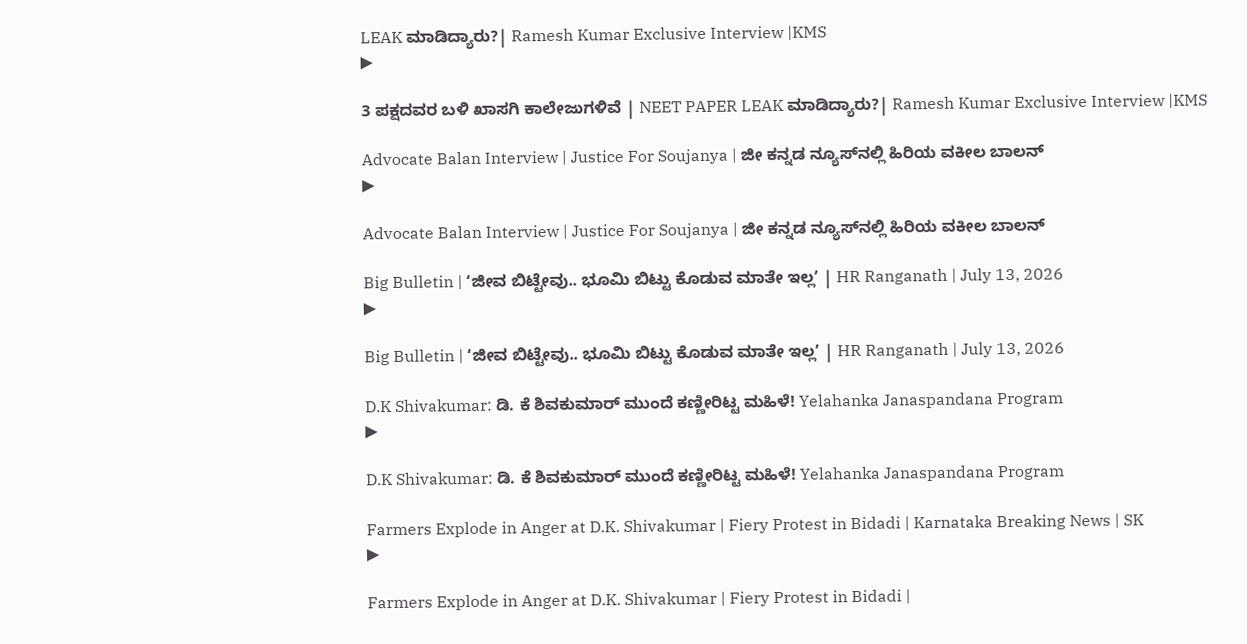LEAK ಮಾಡಿದ್ಯಾರು?| Ramesh Kumar Exclusive Interview |KMS
▶

3 ಪಕ್ಷದವರ ಬಳಿ ಖಾಸಗಿ ಕಾಲೇಜುಗಳಿವೆ | NEET PAPER LEAK ಮಾಡಿದ್ಯಾರು?| Ramesh Kumar Exclusive Interview |KMS

Advocate Balan Interview | Justice For Soujanya | ಜೀ ಕನ್ನಡ ನ್ಯೂಸ್‌ನಲ್ಲಿ ಹಿರಿಯ ವಕೀಲ ಬಾಲನ್‌
▶

Advocate Balan Interview | Justice For Soujanya | ಜೀ ಕನ್ನಡ ನ್ಯೂಸ್‌ನಲ್ಲಿ ಹಿರಿಯ ವಕೀಲ ಬಾಲನ್‌

Big Bulletin | ʻಜೀವ ಬಿಟ್ಟೇವು.. ಭೂಮಿ ಬಿಟ್ಟು ಕೊಡುವ ಮಾತೇ ಇಲ್ಲʼ | HR Ranganath | July 13, 2026
▶

Big Bulletin | ʻಜೀವ ಬಿಟ್ಟೇವು.. ಭೂಮಿ ಬಿಟ್ಟು ಕೊಡುವ ಮಾತೇ ಇಲ್ಲʼ | HR Ranganath | July 13, 2026

D.K Shivakumar: ಡಿ. ಕೆ ಶಿವಕುಮಾರ್ ಮುಂದೆ ಕಣ್ಣೀರಿಟ್ಟ ಮಹಿಳೆ! Yelahanka Janaspandana Program
▶

D.K Shivakumar: ಡಿ. ಕೆ ಶಿವಕುಮಾರ್ ಮುಂದೆ ಕಣ್ಣೀರಿಟ್ಟ ಮಹಿಳೆ! Yelahanka Janaspandana Program

Farmers Explode in Anger at D.K. Shivakumar | Fiery Protest in Bidadi | Karnataka Breaking News | SK
▶

Farmers Explode in Anger at D.K. Shivakumar | Fiery Protest in Bidadi |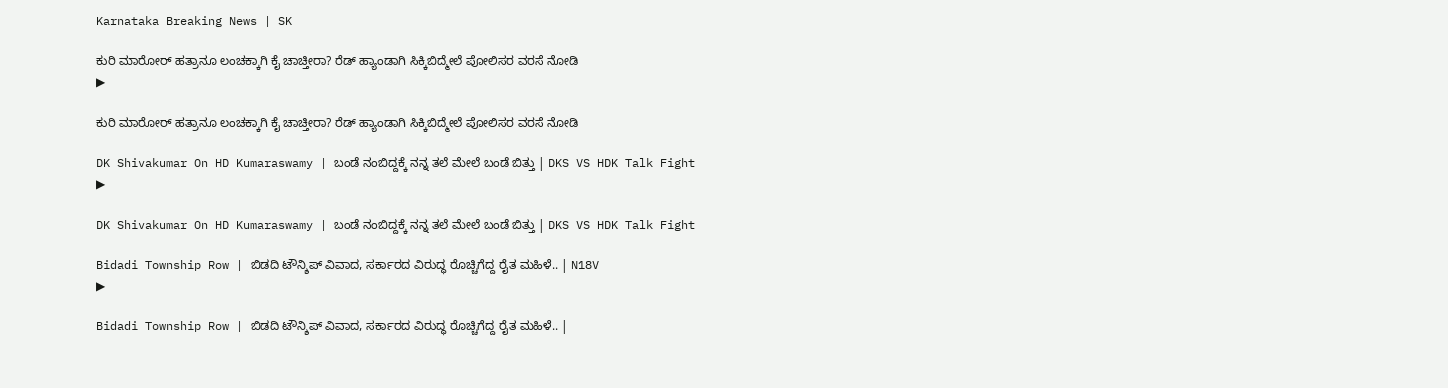Karnataka Breaking News | SK

ಕುರಿ ಮಾರೋರ್ ಹತ್ರಾನೂ ಲಂಚಕ್ಕಾಗಿ ಕೈ ಚಾಚ್ತೀರಾ? ರೆಡ್ ಹ್ಯಾಂಡಾಗಿ ಸಿಕ್ಕಿಬಿದ್ಮೇಲೆ ಪೋಲಿಸರ ವರಸೆ ನೋಡಿ
▶

ಕುರಿ ಮಾರೋರ್ ಹತ್ರಾನೂ ಲಂಚಕ್ಕಾಗಿ ಕೈ ಚಾಚ್ತೀರಾ? ರೆಡ್ ಹ್ಯಾಂಡಾಗಿ ಸಿಕ್ಕಿಬಿದ್ಮೇಲೆ ಪೋಲಿಸರ ವರಸೆ ನೋಡಿ

DK Shivakumar On HD Kumaraswamy | ಬಂಡೆ ನಂಬಿದ್ದಕ್ಕೆ ನನ್ನ ತಲೆ ಮೇಲೆ ಬಂಡೆ ಬಿತ್ತು | DKS VS HDK Talk Fight
▶

DK Shivakumar On HD Kumaraswamy | ಬಂಡೆ ನಂಬಿದ್ದಕ್ಕೆ ನನ್ನ ತಲೆ ಮೇಲೆ ಬಂಡೆ ಬಿತ್ತು | DKS VS HDK Talk Fight

Bidadi Township Row | ಬಿಡದಿ ಟೌನ್ಶಿಪ್ ವಿವಾದ, ಸರ್ಕಾರದ ವಿರುದ್ಧ ರೊಚ್ಚಿಗೆದ್ದ ರೈತ ಮಹಿಳೆ.. | N18V
▶

Bidadi Township Row | ಬಿಡದಿ ಟೌನ್ಶಿಪ್ ವಿವಾದ, ಸರ್ಕಾರದ ವಿರುದ್ಧ ರೊಚ್ಚಿಗೆದ್ದ ರೈತ ಮಹಿಳೆ.. |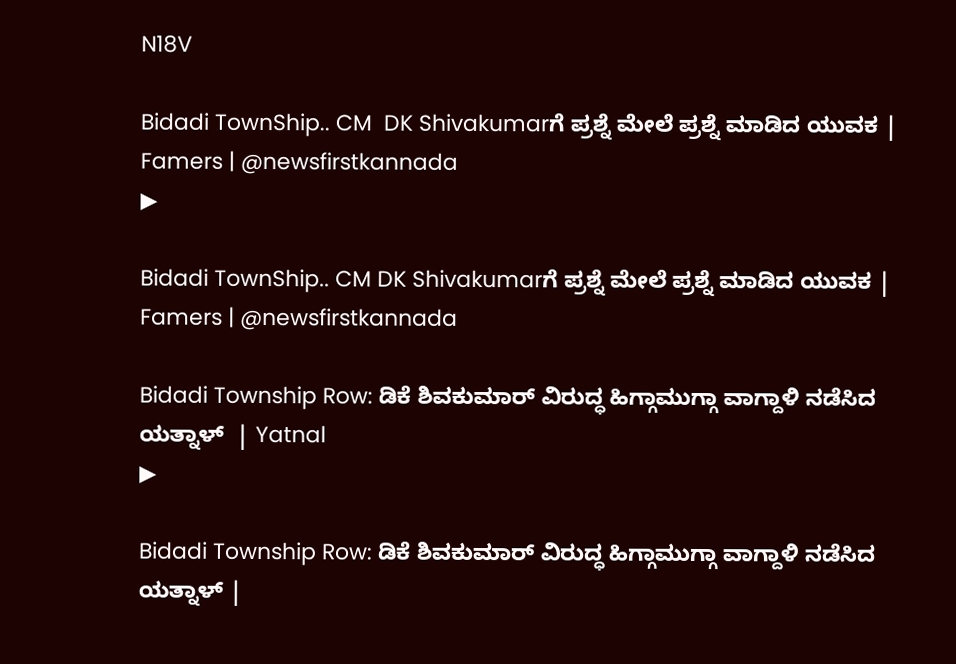N18V

Bidadi TownShip.. CM  DK Shivakumarಗೆ ಪ್ರಶ್ನೆ ಮೇಲೆ ಪ್ರಶ್ನೆ ಮಾಡಿದ ಯುವಕ | Famers | @newsfirstkannada
▶

Bidadi TownShip.. CM DK Shivakumarಗೆ ಪ್ರಶ್ನೆ ಮೇಲೆ ಪ್ರಶ್ನೆ ಮಾಡಿದ ಯುವಕ | Famers | @newsfirstkannada

Bidadi Township Row: ಡಿಕೆ ಶಿವಕುಮಾರ್ ವಿರುದ್ಧ ಹಿಗ್ಗಾಮುಗ್ಗಾ ವಾಗ್ದಾಳಿ ನಡೆಸಿದ ಯತ್ನಾಳ್  | Yatnal
▶

Bidadi Township Row: ಡಿಕೆ ಶಿವಕುಮಾರ್ ವಿರುದ್ಧ ಹಿಗ್ಗಾಮುಗ್ಗಾ ವಾಗ್ದಾಳಿ ನಡೆಸಿದ ಯತ್ನಾಳ್ |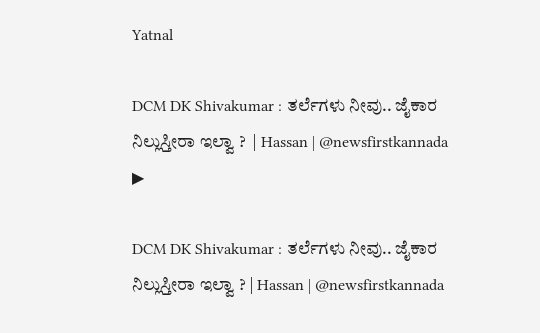Yatnal

DCM DK Shivakumar : ತರ್ಲೆಗಳು ನೀವು.. ಜೈಕಾರ ನಿಲ್ಲುಸ್ತೀರಾ ಇಲ್ವಾ ?  | Hassan | @newsfirstkannada
▶

DCM DK Shivakumar : ತರ್ಲೆಗಳು ನೀವು.. ಜೈಕಾರ ನಿಲ್ಲುಸ್ತೀರಾ ಇಲ್ವಾ ? | Hassan | @newsfirstkannada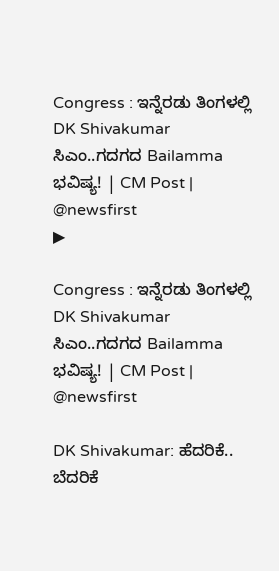Congress : ಇನ್ನೆರಡು ತಿಂಗಳಲ್ಲಿ DK Shivakumar ಸಿಎಂ..ಗದಗದ Bailamma ಭವಿಷ್ಯ! | CM Post | @newsfirst
▶

Congress : ಇನ್ನೆರಡು ತಿಂಗಳಲ್ಲಿ DK Shivakumar ಸಿಎಂ..ಗದಗದ Bailamma ಭವಿಷ್ಯ! | CM Post | @newsfirst

DK Shivakumar: ಹೆದರಿಕೆ.. ಬೆದರಿಕೆ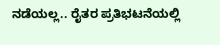ನಡೆಯಲ್ಲ.. ರೈತರ ಪ್ರತಿಭಟನೆಯಲ್ಲಿ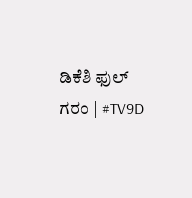ಡಿಕೆಶಿ ಫುಲ್ ಗರಂ | #TV9D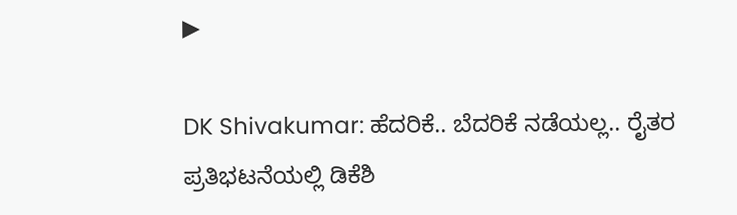▶

DK Shivakumar: ಹೆದರಿಕೆ.. ಬೆದರಿಕೆ ನಡೆಯಲ್ಲ.. ರೈತರ ಪ್ರತಿಭಟನೆಯಲ್ಲಿ ಡಿಕೆಶಿ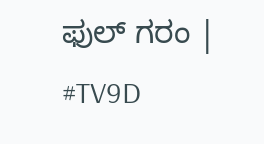ಫುಲ್ ಗರಂ | #TV9D